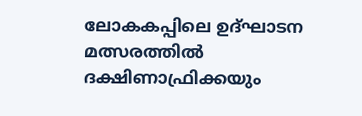ലോകകപ്പിലെ ഉദ്ഘാടന മത്സരത്തില്‍ ദക്ഷിണാഫ്രിക്കയും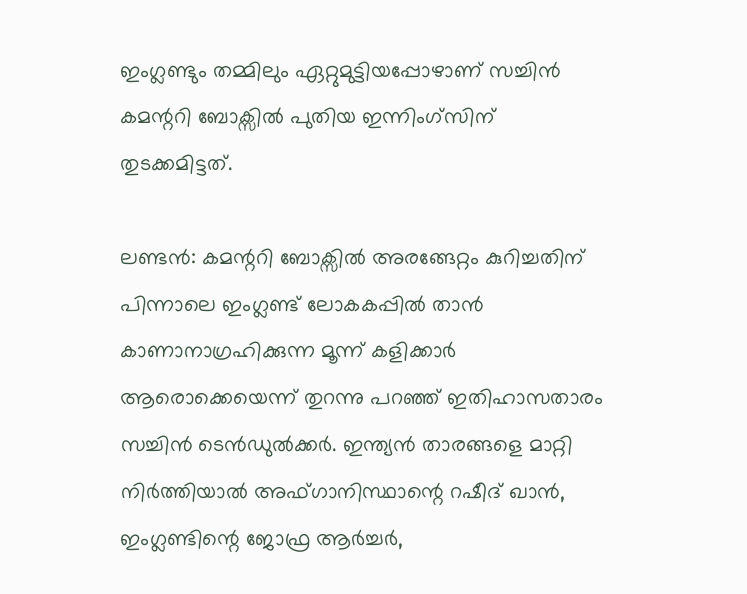ഇംഗ്ലണ്ടും തമ്മിലും ഏറ്റുമുട്ടിയപ്പോഴാണ് സച്ചിന്‍ കമന്ററി ബോക്സില്‍ പുതിയ ഇന്നിംഗ്സിന് തുടക്കമിട്ടത്.

ലണ്ടന്‍: കമന്ററി ബോക്സില്‍ അരങ്ങേറ്റം കുറിച്ചതിന് പിന്നാലെ ഇംഗ്ലണ്ട് ലോകകപ്പില്‍ താന്‍ കാണാനാഗ്രഹിക്കുന്ന മൂന്ന് കളിക്കാര്‍ ആരൊക്കെയെന്ന് തുറന്നു പറഞ്ഞ് ഇതിഹാസതാരം സച്ചിന്‍ ടെന്‍ഡുല്‍ക്കര്‍. ഇന്ത്യന്‍ താരങ്ങളെ മാറ്റി നിര്‍ത്തിയാല്‍ അഫ്ഗാനിസ്ഥാന്റെ റഷീദ് ഖാന്‍, ഇംഗ്ലണ്ടിന്റെ ജോഫ്ര ആര്‍ച്ചര്‍,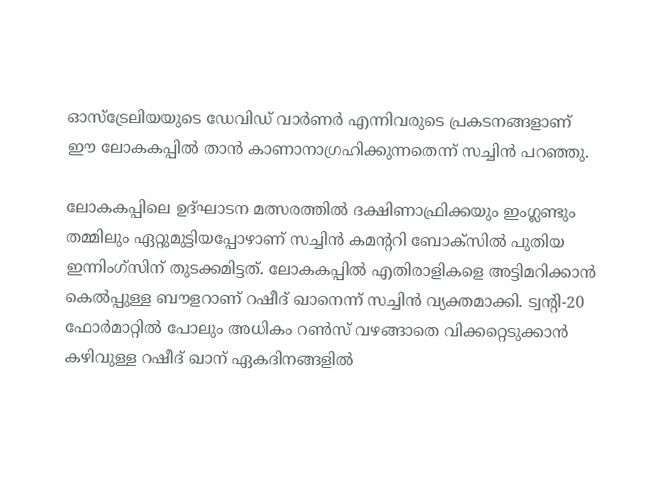ഓസ്ട്രേലിയയുടെ ഡേവിഡ് വാര്‍ണര്‍ എന്നിവരുടെ പ്രകടനങ്ങളാണ് ഈ ലോകകപ്പില്‍ താന്‍ കാണാനാഗ്രഹിക്കുന്നതെന്ന് സച്ചിന്‍ പറഞ്ഞു.

ലോകകപ്പിലെ ഉദ്ഘാടന മത്സരത്തില്‍ ദക്ഷിണാഫ്രിക്കയും ഇംഗ്ലണ്ടും തമ്മിലും ഏറ്റുമുട്ടിയപ്പോഴാണ് സച്ചിന്‍ കമന്ററി ബോക്സില്‍ പുതിയ ഇന്നിംഗ്സിന് തുടക്കമിട്ടത്. ലോകകപ്പില്‍ എതിരാളികളെ അട്ടിമറിക്കാന്‍ കെല്‍പ്പുള്ള ബൗളറാണ് റഷീദ് ഖാനെന്ന് സച്ചിന്‍ വ്യക്തമാക്കി. ട്വന്റി-20 ഫോര്‍മാറ്റില്‍ പോലും അധികം റണ്‍സ് വഴങ്ങാതെ വിക്കറ്റെടുക്കാന്‍ കഴിവുള്ള റഷീദ് ഖാന് ഏകദിനങ്ങളില്‍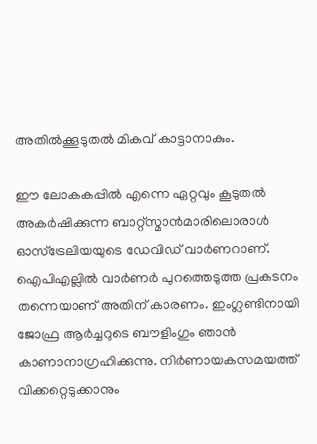അതില്‍ക്കൂടുതല്‍ മികവ് കാട്ടാനാകും.

ഈ ലോകകപ്പില്‍ എന്നെ ഏറ്റവും കൂടുതല്‍ അകര്‍ഷിക്കുന്ന ബാറ്റ്സ്മാന്‍മാരിലൊരാള്‍ ഓസ്ട്രേലിയയുടെ ഡേവിഡ് വാര്‍ണറാണ്. ഐപിഎല്ലില്‍ വാര്‍ണര്‍ പുറത്തെടുത്ത പ്രകടനം തന്നെയാണ് അതിന് കാരണം. ഇംഗ്ലണ്ടിനായി ജോഫ്ര ആര്‍ച്ചറുടെ ബൗളിംഗും ഞാന്‍ കാണാനാഗ്രഹിക്കുന്നു. നിര്‍ണായകസമയത്ത് വിക്കറ്റെടുക്കാനും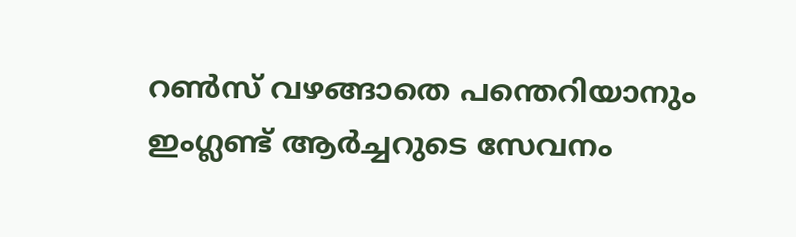റണ്‍സ് വഴങ്ങാതെ പന്തെറിയാനും ഇംഗ്ലണ്ട് ആര്‍ച്ചറുടെ സേവനം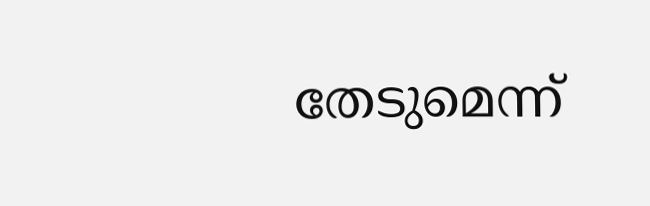തേടുമെന്ന്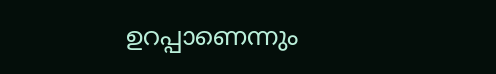ഉറപ്പാണെന്നും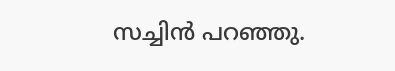സച്ചിന്‍ പറഞ്ഞു.